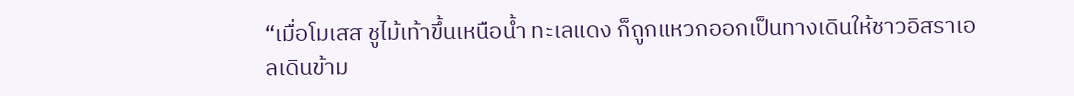“เมื่อโมเสส ชูไม้เท้าขึ้นเหนือน้ำ ทะเลแดง ก็ถูกแหวกออกเป็นทางเดินให้ชาวอิสราเอลเดินข้าม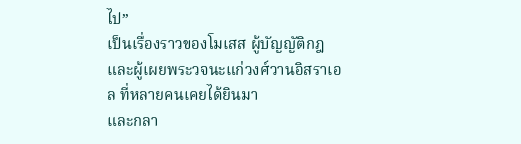ไป”
เป็นเรื่องราวของโมเสส ผู้บัญญัติกฎและผู้เผยพระวจนะแก่วงศ์วานอิสราเอล ที่หลายคนเคยได้ยินมา
และกลา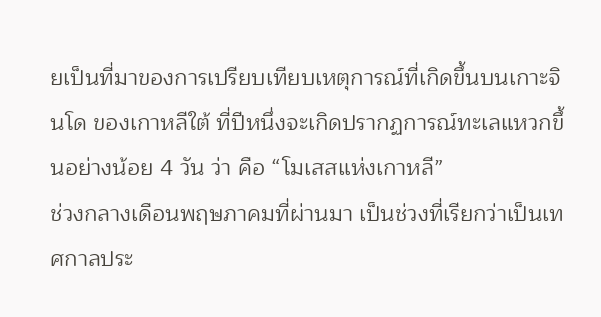ยเป็นที่มาของการเปรียบเทียบเหตุการณ์ที่เกิดขึ้นบนเกาะจินโด ของเกาหลีใต้ ที่ปีหนึ่งจะเกิดปรากฏการณ์ทะเลแหวกขึ้นอย่างน้อย 4 วัน ว่า คือ “โมเสสแห่งเกาหลี”
ช่วงกลางเดือนพฤษภาคมที่ผ่านมา เป็นช่วงที่เรียกว่าเป็นเทศกาลประ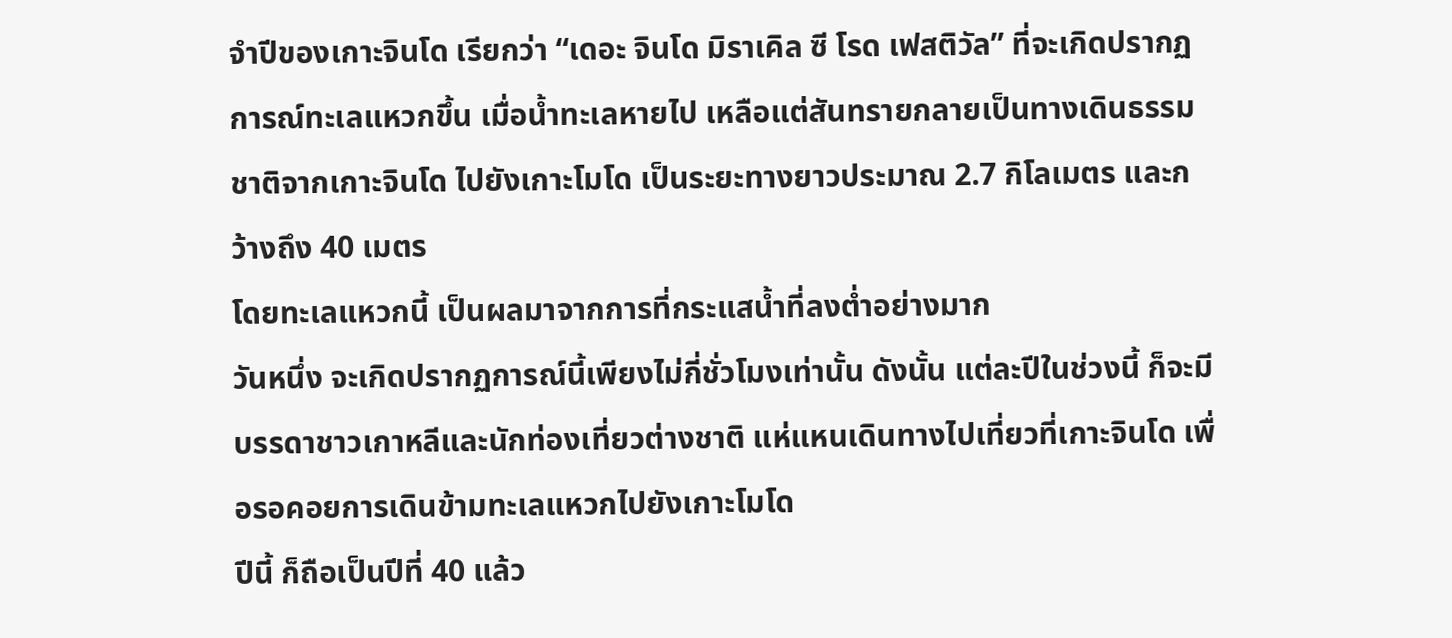จำปีของเกาะจินโด เรียกว่า “เดอะ จินโด มิราเคิล ซี โรด เฟสติวัล” ที่จะเกิดปรากฏการณ์ทะเลแหวกขึ้น เมื่อน้ำทะเลหายไป เหลือแต่สันทรายกลายเป็นทางเดินธรรมชาติจากเกาะจินโด ไปยังเกาะโมโด เป็นระยะทางยาวประมาณ 2.7 กิโลเมตร และกว้างถึง 40 เมตร
โดยทะเลแหวกนี้ เป็นผลมาจากการที่กระแสน้ำที่ลงต่ำอย่างมาก
วันหนึ่ง จะเกิดปรากฏการณ์นี้เพียงไม่กี่ชั่วโมงเท่านั้น ดังนั้น แต่ละปีในช่วงนี้ ก็จะมีบรรดาชาวเกาหลีและนักท่องเที่ยวต่างชาติ แห่แหนเดินทางไปเที่ยวที่เกาะจินโด เพื่อรอคอยการเดินข้ามทะเลแหวกไปยังเกาะโมโด
ปีนี้ ก็ถือเป็นปีที่ 40 แล้ว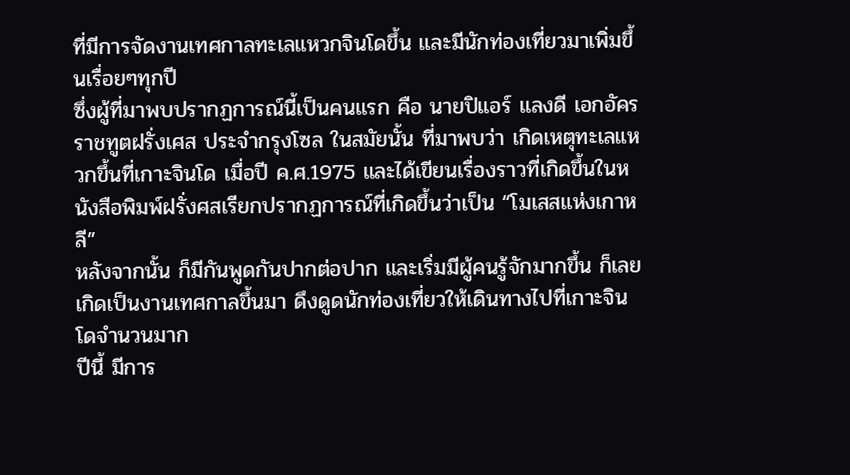ที่มีการจัดงานเทศกาลทะเลแหวกจินโดขึ้น และมีนักท่องเที่ยวมาเพิ่มขึ้นเรื่อยๆทุกปี
ซึ่งผู้ที่มาพบปรากฏการณ์นี้เป็นคนแรก คือ นายปิแอร์ แลงดี เอกอัครราชทูตฝรั่งเศส ประจำกรุงโซล ในสมัยนั้น ที่มาพบว่า เกิดเหตุทะเลแหวกขึ้นที่เกาะจินโด เมื่อปี ค.ศ.1975 และได้เขียนเรื่องราวที่เกิดขึ้นในหนังสือพิมพ์ฝรั่งศสเรียกปรากฏการณ์ที่เกิดขึ้นว่าเป็น “โมเสสแห่งเกาหลี”
หลังจากนั้น ก็มีกันพูดกันปากต่อปาก และเริ่มมีผู้คนรู้จักมากขึ้น ก็เลยเกิดเป็นงานเทศกาลขึ้นมา ดึงดูดนักท่องเที่ยวให้เดินทางไปที่เกาะจินโดจำนวนมาก
ปีนี้ มีการ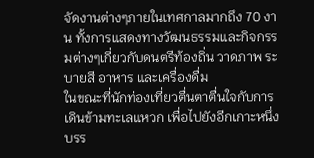จัดงานต่างๆภายในเทศกาลมากถึง 70 งาน ทั้งการแสดงทางวัฒนธรรมและกิจกรรมต่างๆเกี่ยวกับดนตรีท้องถิ่น วาดภาพ ระบายสี อาหาร และเครื่องดื่ม
ในขณะที่นักท่องเที่ยวตื่นตาตื่นใจกับการเดินข้ามทะเลแหวก เพื่อไปยังอีกเกาะหนึ่ง บรร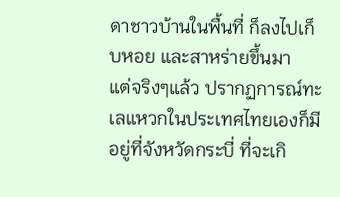ดาชาวบ้านในพื้นที่ ก็ลงไปเก็บหอย และสาหร่ายขึ้นมา
แต่จริงๆแล้ว ปรากฏการณ์ทะเลแหวกในประเทศไทยเองก็มี อยู่ที่จังหวัดกระบี่ ที่จะเกิ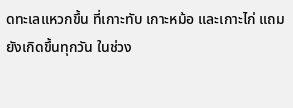ดทะเลแหวกขึ้น ที่เกาะทับ เกาะหม้อ และเกาะไก่ แถมยังเกิดขึ้นทุกวัน ในช่วง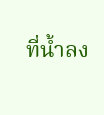ที่น้ำลง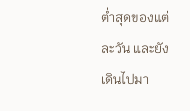ต่ำสุดของแต่ละวัน และยังเดินไปมา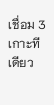เชื่อม 3 เกาะทีเดียว